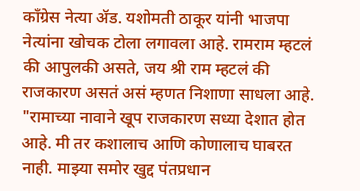काँग्रेस नेत्या ॲड. यशोमती ठाकूर यांनी भाजपा नेत्यांना खोचक टोला लगावला आहे. रामराम म्हटलं की आपुलकी असते, जय श्री राम म्हटलं की राजकारण असतं असं म्हणत निशाणा साधला आहे. "रामाच्या नावाने खूप राजकारण सध्या देशात होत आहे. मी तर कशालाच आणि कोणालाच घाबरत नाही. माझ्या समोर खुद्द पंतप्रधान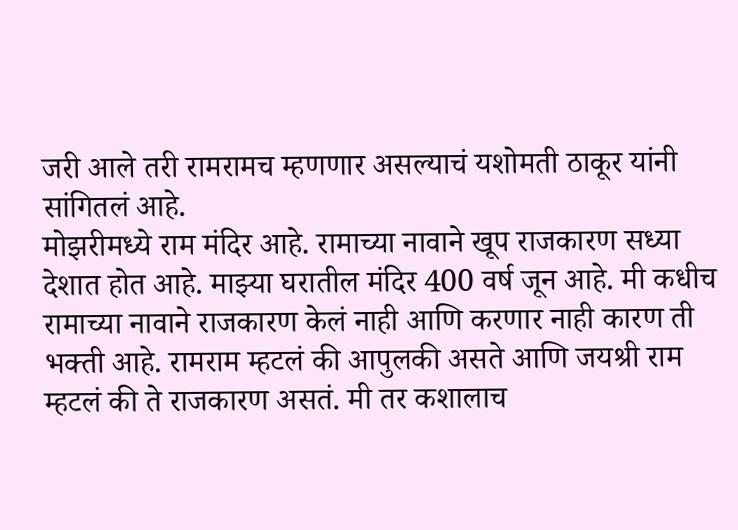जरी आले तरी रामरामच म्हणणार असल्याचं यशोमती ठाकूर यांनी सांगितलं आहे.
मोझरीमध्ये राम मंदिर आहे. रामाच्या नावाने खूप राजकारण सध्या देशात होत आहे. माझ्या घरातील मंदिर 400 वर्ष जून आहे. मी कधीच रामाच्या नावाने राजकारण केलं नाही आणि करणार नाही कारण ती भक्ती आहे. रामराम म्हटलं की आपुलकी असते आणि जयश्री राम म्हटलं की ते राजकारण असतं. मी तर कशालाच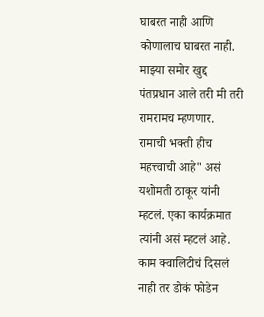घाबरत नाही आणि कोणालाच घाबरत नाही. माझ्या समोर खुद्द पंतप्रधान आले तरी मी तरी रामरामच म्हणणार. रामाची भक्ती हीच महत्त्वाची आहे" असं यशोमती ठाकूर यांनी म्हटलं. एका कार्यक्रमात त्यांनी असं म्हटलं आहे.
काम क्वालिटीचं दिसलं नाही तर डोकं फोडेन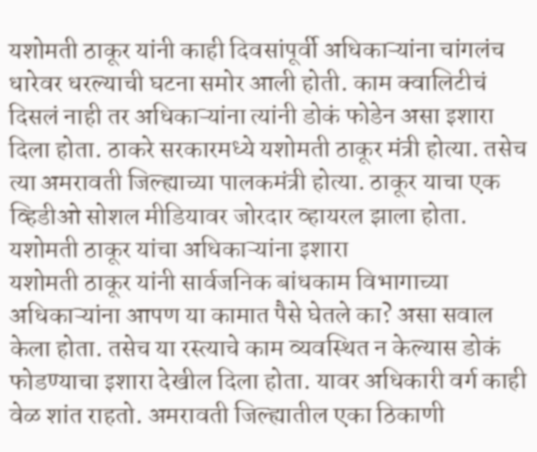यशोमती ठाकूर यांनी काही दिवसांपूर्वी अधिकाऱ्यांना चांगलंच धारेवर धरल्याची घटना समोर आली होती. काम क्वालिटीचं दिसलं नाही तर अधिकाऱ्यांना त्यांनी डोकं फोडेन असा इशारा दिला होता. ठाकरे सरकारमध्ये यशोमती ठाकूर मंत्री होत्या. तसेच त्या अमरावती जिल्ह्याच्या पालकमंत्री होत्या. ठाकूर याचा एक व्हिडीओ सोशल मीडियावर जोरदार व्हायरल झाला होता.
यशोमती ठाकूर यांचा अधिकाऱ्यांना इशारा
यशोमती ठाकूर यांनी सार्वजनिक बांधकाम विभागाच्या अधिकाऱ्यांना आपण या कामात पैसे घेतले का? असा सवाल केला होता. तसेच या रस्त्याचे काम व्यवस्थित न केल्यास डोकं फोडण्याचा इशारा देखील दिला होता. यावर अधिकारी वर्ग काही वेळ शांत राहतो. अमरावती जिल्ह्यातील एका ठिकाणी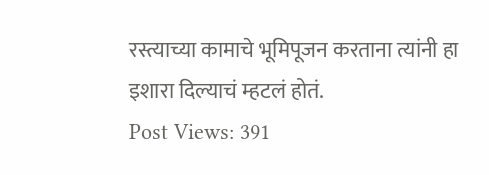रस्त्याच्या कामाचे भूमिपूजन करताना त्यांनी हा इशारा दिल्याचं म्हटलं होतं.
Post Views: 391